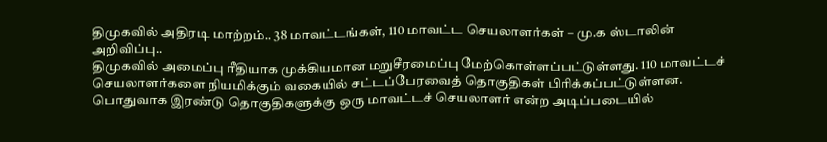திமுகவில் அதிரடி மாற்றம்.. 38 மாவட்டங்கள், 110 மாவட்ட செயலாளர்கள் – மு.க ஸ்டாலின் அறிவிப்பு..
திமுகவில் அமைப்பு ரீதியாக முக்கியமான மறுசீரமைப்பு மேற்கொள்ளப்பட்டுள்ளது. 110 மாவட்டச் செயலாளர்களை நியமிக்கும் வகையில் சட்டப்பேரவைத் தொகுதிகள் பிரிக்கப்பட்டுள்ளன. பொதுவாக இரண்டு தொகுதிகளுக்கு ஒரு மாவட்டச் செயலாளர் என்ற அடிப்படையில்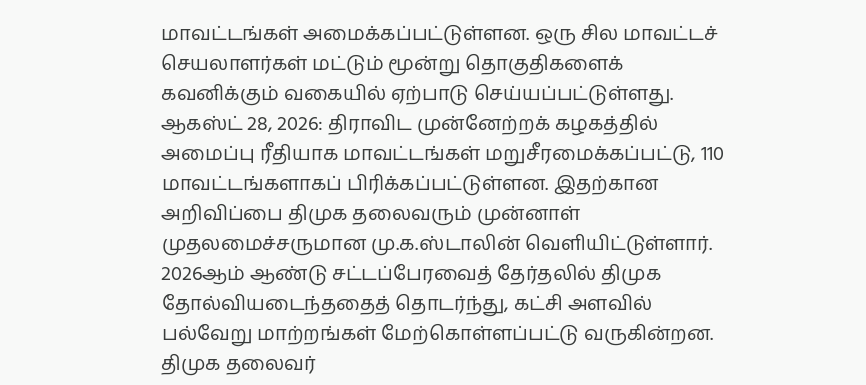மாவட்டங்கள் அமைக்கப்பட்டுள்ளன. ஒரு சில மாவட்டச் செயலாளர்கள் மட்டும் மூன்று தொகுதிகளைக் கவனிக்கும் வகையில் ஏற்பாடு செய்யப்பட்டுள்ளது.
ஆகஸ்ட் 28, 2026: திராவிட முன்னேற்றக் கழகத்தில் அமைப்பு ரீதியாக மாவட்டங்கள் மறுசீரமைக்கப்பட்டு, 110 மாவட்டங்களாகப் பிரிக்கப்பட்டுள்ளன. இதற்கான அறிவிப்பை திமுக தலைவரும் முன்னாள் முதலமைச்சருமான மு.க.ஸ்டாலின் வெளியிட்டுள்ளார். 2026ஆம் ஆண்டு சட்டப்பேரவைத் தேர்தலில் திமுக தோல்வியடைந்ததைத் தொடர்ந்து, கட்சி அளவில் பல்வேறு மாற்றங்கள் மேற்கொள்ளப்பட்டு வருகின்றன.
திமுக தலைவர்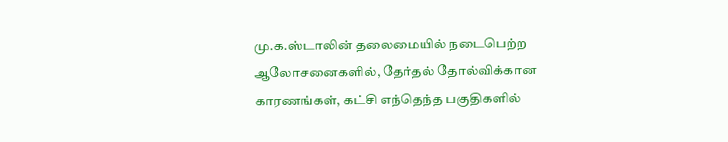மு.க.ஸ்டாலின் தலைமையில் நடைபெற்ற ஆலோசனைகளில், தேர்தல் தோல்விக்கான காரணங்கள், கட்சி எந்தெந்த பகுதிகளில்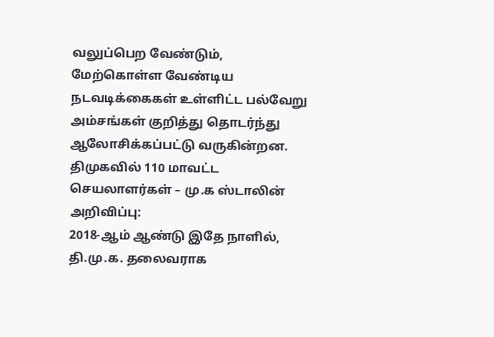வலுப்பெற வேண்டும், மேற்கொள்ள வேண்டிய நடவடிக்கைகள் உள்ளிட்ட பல்வேறு அம்சங்கள் குறித்து தொடர்ந்து ஆலோசிக்கப்பட்டு வருகின்றன.
திமுகவில் 110 மாவட்ட செயலாளர்கள் – மு.க ஸ்டாலின் அறிவிப்பு:
2018-ஆம் ஆண்டு இதே நாளில், தி.மு.க. தலைவராக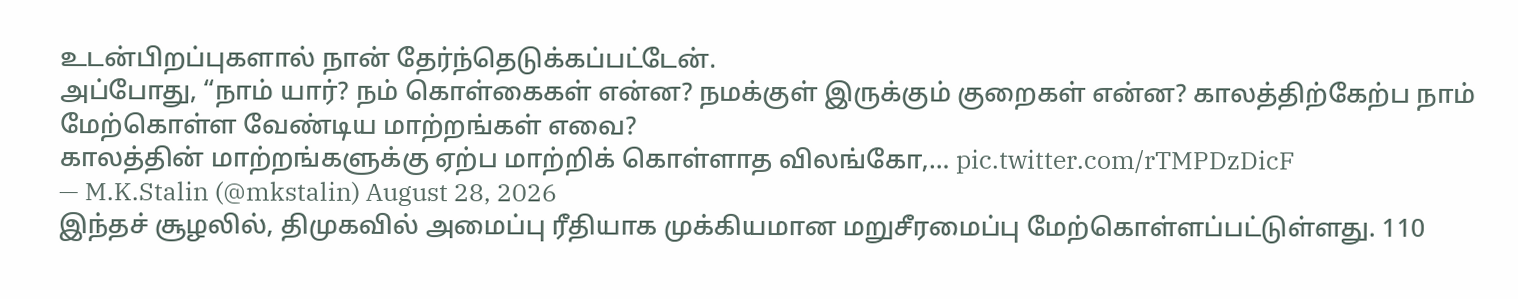உடன்பிறப்புகளால் நான் தேர்ந்தெடுக்கப்பட்டேன்.
அப்போது, “நாம் யார்? நம் கொள்கைகள் என்ன? நமக்குள் இருக்கும் குறைகள் என்ன? காலத்திற்கேற்ப நாம் மேற்கொள்ள வேண்டிய மாற்றங்கள் எவை?
காலத்தின் மாற்றங்களுக்கு ஏற்ப மாற்றிக் கொள்ளாத விலங்கோ,… pic.twitter.com/rTMPDzDicF
— M.K.Stalin (@mkstalin) August 28, 2026
இந்தச் சூழலில், திமுகவில் அமைப்பு ரீதியாக முக்கியமான மறுசீரமைப்பு மேற்கொள்ளப்பட்டுள்ளது. 110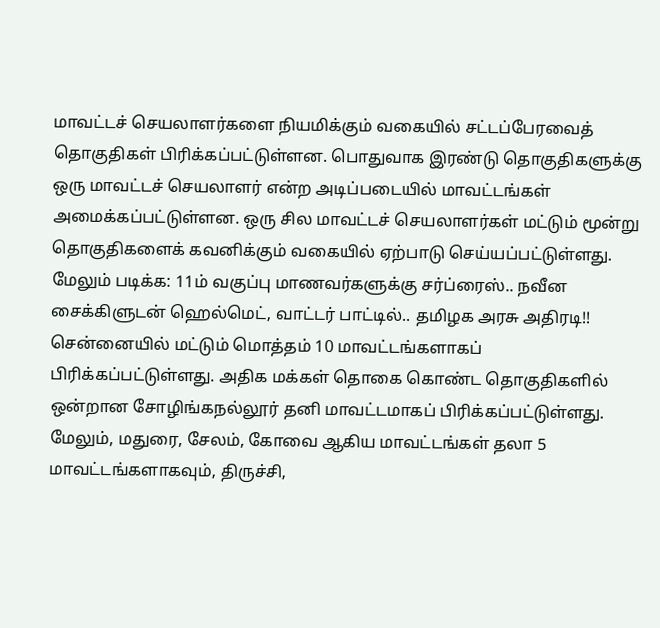மாவட்டச் செயலாளர்களை நியமிக்கும் வகையில் சட்டப்பேரவைத் தொகுதிகள் பிரிக்கப்பட்டுள்ளன. பொதுவாக இரண்டு தொகுதிகளுக்கு ஒரு மாவட்டச் செயலாளர் என்ற அடிப்படையில் மாவட்டங்கள் அமைக்கப்பட்டுள்ளன. ஒரு சில மாவட்டச் செயலாளர்கள் மட்டும் மூன்று தொகுதிகளைக் கவனிக்கும் வகையில் ஏற்பாடு செய்யப்பட்டுள்ளது.
மேலும் படிக்க: 11ம் வகுப்பு மாணவர்களுக்கு சர்ப்ரைஸ்.. நவீன சைக்கிளுடன் ஹெல்மெட், வாட்டர் பாட்டில்.. தமிழக அரசு அதிரடி!!
சென்னையில் மட்டும் மொத்தம் 10 மாவட்டங்களாகப் பிரிக்கப்பட்டுள்ளது. அதிக மக்கள் தொகை கொண்ட தொகுதிகளில் ஒன்றான சோழிங்கநல்லூர் தனி மாவட்டமாகப் பிரிக்கப்பட்டுள்ளது.
மேலும், மதுரை, சேலம், கோவை ஆகிய மாவட்டங்கள் தலா 5 மாவட்டங்களாகவும், திருச்சி,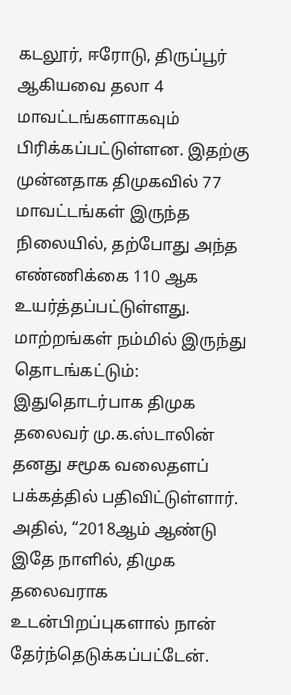கடலூர், ஈரோடு, திருப்பூர் ஆகியவை தலா 4 மாவட்டங்களாகவும் பிரிக்கப்பட்டுள்ளன. இதற்கு முன்னதாக திமுகவில் 77 மாவட்டங்கள் இருந்த நிலையில், தற்போது அந்த எண்ணிக்கை 110 ஆக உயர்த்தப்பட்டுள்ளது.
மாற்றங்கள் நம்மில் இருந்து தொடங்கட்டும்:
இதுதொடர்பாக திமுக தலைவர் மு.க.ஸ்டாலின் தனது சமூக வலைதளப் பக்கத்தில் பதிவிட்டுள்ளார்.
அதில், “2018ஆம் ஆண்டு இதே நாளில், திமுக தலைவராக உடன்பிறப்புகளால் நான் தேர்ந்தெடுக்கப்பட்டேன்.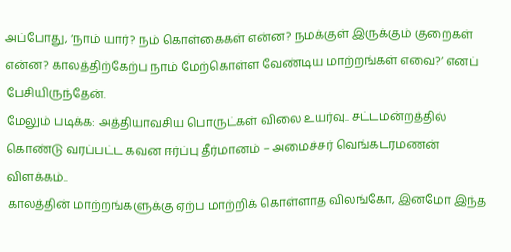அப்போது, ‘நாம் யார்? நம் கொள்கைகள் என்ன? நமக்குள் இருக்கும் குறைகள் என்ன? காலத்திற்கேற்ப நாம் மேற்கொள்ள வேண்டிய மாற்றங்கள் எவை?’ எனப் பேசியிருந்தேன்.
மேலும் படிக்க: அத்தியாவசிய பொருட்கள் விலை உயர்வு.. சட்டமன்றத்தில் கொண்டு வரப்பட்ட கவன ஈர்ப்பு தீர்மானம் – அமைச்சர் வெங்கடரமணன் விளக்கம்..
காலத்தின் மாற்றங்களுக்கு ஏற்ப மாற்றிக் கொள்ளாத விலங்கோ, இனமோ இந்த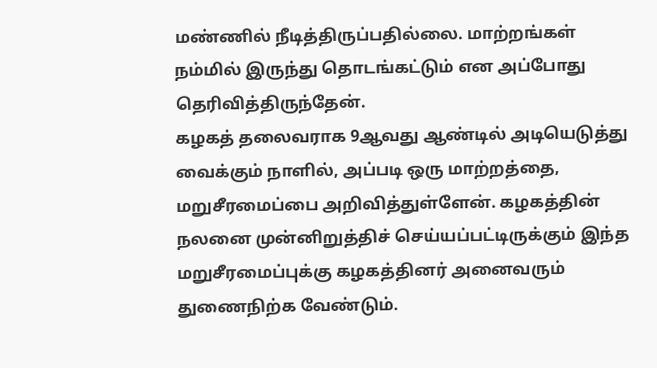மண்ணில் நீடித்திருப்பதில்லை. மாற்றங்கள் நம்மில் இருந்து தொடங்கட்டும் என அப்போது தெரிவித்திருந்தேன்.
கழகத் தலைவராக 9ஆவது ஆண்டில் அடியெடுத்து வைக்கும் நாளில், அப்படி ஒரு மாற்றத்தை, மறுசீரமைப்பை அறிவித்துள்ளேன். கழகத்தின் நலனை முன்னிறுத்திச் செய்யப்பட்டிருக்கும் இந்த மறுசீரமைப்புக்கு கழகத்தினர் அனைவரும் துணைநிற்க வேண்டும்.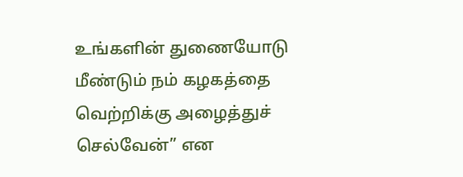உங்களின் துணையோடு மீண்டும் நம் கழகத்தை வெற்றிக்கு அழைத்துச் செல்வேன்” என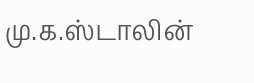மு.க.ஸ்டாலின்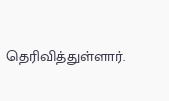தெரிவித்துள்ளார்.